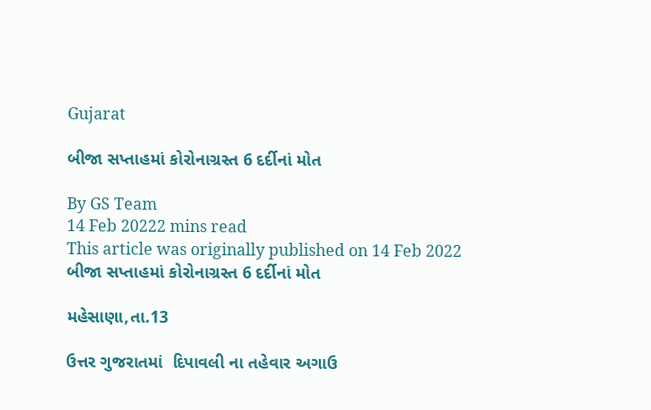Gujarat

બીજા સપ્તાહમાં કોરોનાગ્રસ્ત 6 દર્દીનાં મોત

By GS Team
14 Feb 20222 mins read
This article was originally published on 14 Feb 2022
બીજા સપ્તાહમાં કોરોનાગ્રસ્ત 6 દર્દીનાં મોત

મહેસાણા,તા.13

ઉત્તર ગુજરાતમાં  દિપાવલી ના તહેવાર અગાઉ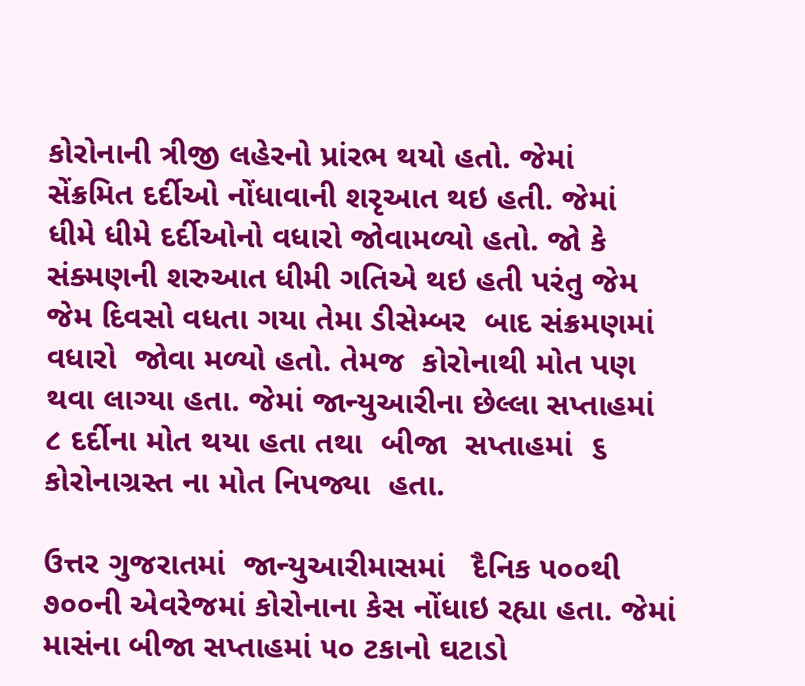કોરોનાની ત્રીજી લહેરનો પ્રાંરભ થયો હતો. જેમાં   સેંક્રમિત દર્દીઓ નોંધાવાની શરૃઆત થઇ હતી. જેમાં   ધીમે ધીમે દર્દીઓનો વધારો જોવામળ્યો હતો. જો કે સંક્મણની શરુઆત ધીમી ગતિએ થઇ હતી પરંતુ જેમ જેમ દિવસો વધતા ગયા તેમા ડીસેમ્બર  બાદ સંક્રમણમાં વધારો  જોવા મળ્યો હતો. તેમજ  કોરોનાથી મોત પણ થવા લાગ્યા હતા. જેમાં જાન્યુઆરીના છેલ્લા સપ્તાહમાં ૮ દર્દીના મોત થયા હતા તથા  બીજા  સપ્તાહમાં  ૬ કોરોનાગ્રસ્ત ના મોત નિપજ્યા  હતા.

ઉત્તર ગુજરાતમાં  જાન્યુઆરીમાસમાં   દૈનિક ૫૦૦થી ૭૦૦ની એવરેજમાં કોરોનાના કેસ નોંધાઇ રહ્યા હતા. જેમાં માસંના બીજા સપ્તાહમાં ૫૦ ટકાનો ઘટાડો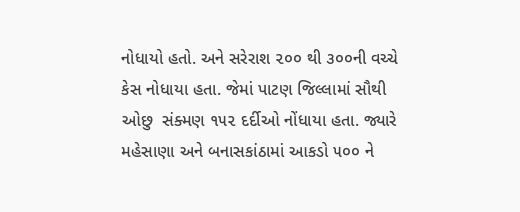નોધાયો હતો. અને સરેરાશ ૨૦૦ થી ૩૦૦ની વચ્ચે  કેસ નોધાયા હતા. જેમાં પાટણ જિલ્લામાં સૌથી ઓછુ  સંક્મણ ૧૫૨ દર્દીઓ નોંધાયા હતા. જ્યારે મહેસાણા અને બનાસકાંઠામાં આકડો ૫૦૦ ને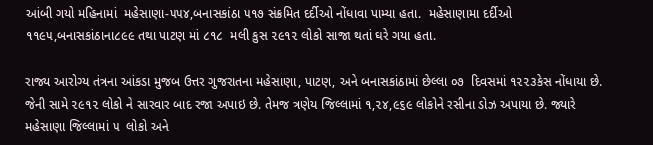આંબી ગયો મહિનામાં  મહેસાણા-૫૫૪,બનાસકાંઠા ૫૧૭ સંક્રમિત દર્દીઓ નોંધાવા પામ્યા હતા.  મહેસાણામા દર્દીઓ ૧૧૯૫,બનાસકાંઠાના૮૯૯ તથા પાટણ માં ૮૧૮  મલી કુસ ૨૯૧૨ લોકો સાજા થતાં ઘરે ગયા હતા.

રાજ્ય આરોગ્ય તંત્રના આંકડા મુજબ ઉત્તર ગુજરાતના મહેસાણા, પાટણ, અને બનાસકાંઠામાં છેલ્લા ૦૭  દિવસમાં ૧૨૨૩કેસ નોંધાયા છે. જેની સામે ૨૯૧૨ લોકો ને સારવાર બાદ રજા અપાઇ છે. તેમજ ત્રણેય જિલ્લામાં ૧,૨૪,૯૬૯ લોકોને રસીના ડોઝ અપાયા છે. જ્યારે  મહેસાણા જિલ્લામાં ૫  લોકો અને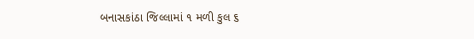બનાસકાંઠા જિલ્લામાં ૧ મળી કુલ ૬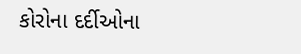કોરોના દર્દીઓના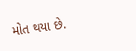મોત થયા છે.